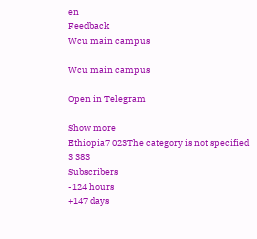en
Feedback
Wcu main campus

Wcu main campus

Open in Telegram

Show more
Ethiopia7 023The category is not specified
3 383
Subscribers
-124 hours
+147 days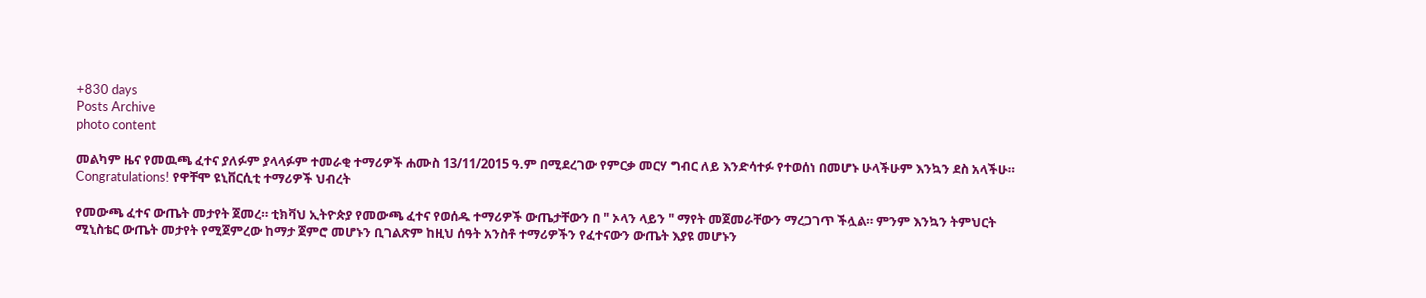+830 days
Posts Archive
photo content

መልካም ዜና የመዉጫ ፈተና ያለፉም ያላላፉም ተመራቂ ተማሪዎች ሐሙስ 13/11/2015 ዓ.ም በሚደረገው የምርቃ መርሃ ግብር ለይ እንድሳተፉ የተወሰነ በመሆኑ ሁላችሁም እንኳን ደስ አላችሁ። Congratulations! የዋቸሞ ዩኒቨርሲቲ ተማሪዎች ህብረት

የመውጫ ፈተና ውጤት መታየት ጀመረ። ቲክቫህ ኢትዮጵያ የመውጫ ፈተና የወሰዱ ተማሪዎች ውጤታቸውን በ " ኦላን ላይን " ማየት መጀመራቸውን ማረጋገጥ ችሏል። ምንም እንኳን ትምህርት ሚኒስቴር ውጤት መታየት የሚጀምረው ከማታ ጀምሮ መሆኑን ቢገልጽም ከዚህ ሰዓት አንስቶ ተማሪዎችን የፈተናውን ውጤት እያዩ መሆኑን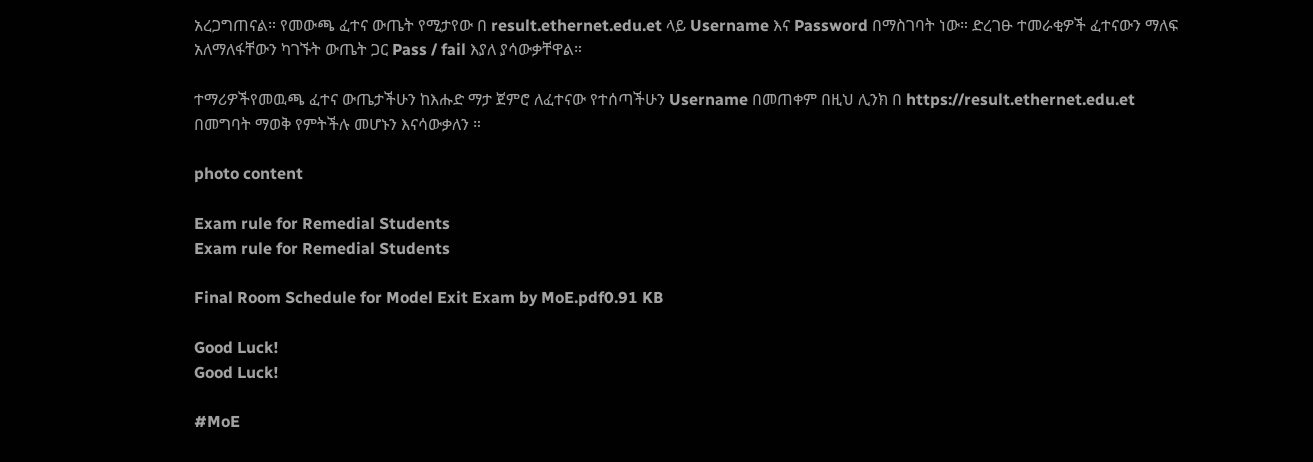አረጋግጠናል። የመውጫ ፈተና ውጤት የሚታየው በ result.ethernet.edu.et ላይ Username እና Password በማስገባት ነው። ድረገፁ ተመራቂዎች ፈተናውን ማለፍ አለማለፋቸውን ካገኙት ውጤት ጋር Pass / fail እያለ ያሳውቃቸዋል።

ተማሪዎችየመዉጫ ፈተና ውጤታችሁን ከእሑድ ማታ ጀምሮ ለፈተናው የተሰጣችሁን Username በመጠቀም በዚህ ሊንክ በ https://result.ethernet.edu.et በመግባት ማወቅ የምትችሉ መሆኑን እናሳውቃለን ።

photo content

Exam rule for Remedial Students
Exam rule for Remedial Students

Final Room Schedule for Model Exit Exam by MoE.pdf0.91 KB

Good Luck!
Good Luck!

#MoE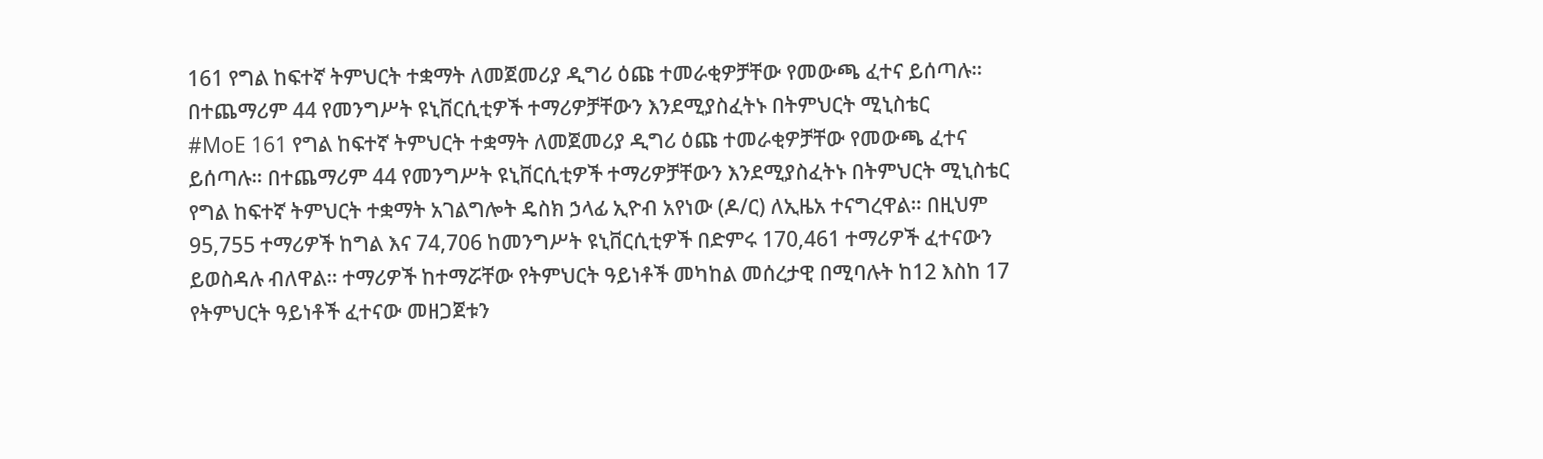161 የግል ከፍተኛ ትምህርት ተቋማት ለመጀመሪያ ዲግሪ ዕጩ ተመራቂዎቻቸው የመውጫ ፈተና ይሰጣሉ። በተጨማሪም 44 የመንግሥት ዩኒቨርሲቲዎች ተማሪዎቻቸውን እንደሚያስፈትኑ በትምህርት ሚኒስቴር
#MoE 161 የግል ከፍተኛ ትምህርት ተቋማት ለመጀመሪያ ዲግሪ ዕጩ ተመራቂዎቻቸው የመውጫ ፈተና ይሰጣሉ። በተጨማሪም 44 የመንግሥት ዩኒቨርሲቲዎች ተማሪዎቻቸውን እንደሚያስፈትኑ በትምህርት ሚኒስቴር የግል ከፍተኛ ትምህርት ተቋማት አገልግሎት ዴስክ ኃላፊ ኢዮብ አየነው (ዶ/ር) ለኢዜአ ተናግረዋል። በዚህም 95,755 ተማሪዎች ከግል እና 74,706 ከመንግሥት ዩኒቨርሲቲዎች በድምሩ 170,461 ተማሪዎች ፈተናውን ይወስዳሉ ብለዋል። ተማሪዎች ከተማሯቸው የትምህርት ዓይነቶች መካከል መሰረታዊ በሚባሉት ከ12 እስከ 17 የትምህርት ዓይነቶች ፈተናው መዘጋጀቱን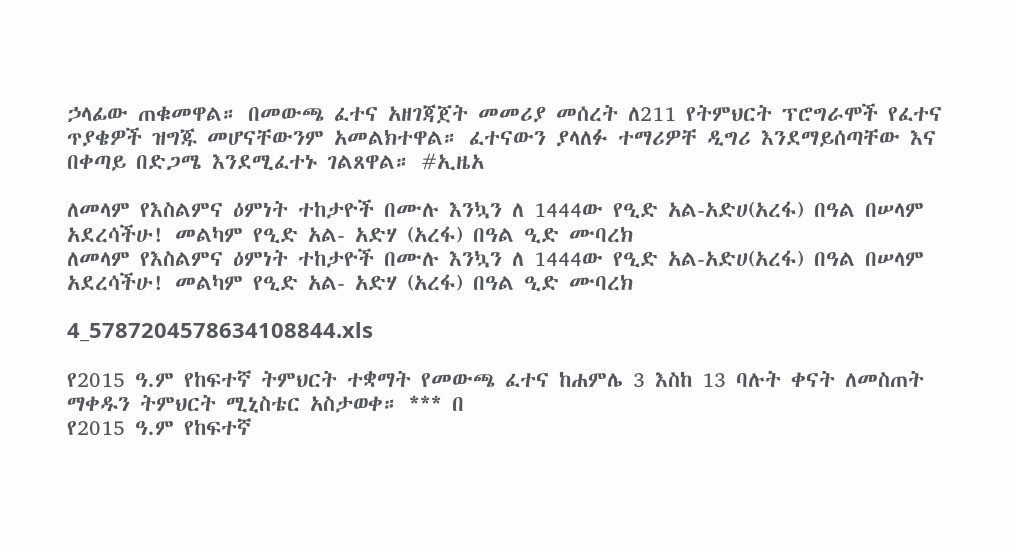ኃላፊው ጠቁመዋል። በመውጫ ፈተና አዘገጃጀት መመሪያ መሰረት ለ211 የትምህርት ፕሮግራሞች የፈተና ጥያቄዎች ዝግጁ መሆናቸውንም አመልክተዋል። ፈተናውን ያላለፉ ተማሪዎቸ ዲግሪ እንደማይሰጣቸው እና በቀጣይ በድጋሜ እንደሚፈተኑ ገልጸዋል። #ኢዜአ

ለመላም የእስልምና ዕምነት ተከታዮች በሙሉ እንኳን ለ 1444ው የዒድ አል-አድሀ(አረፋ) በዓል በሠላም አደረሳችሁ! መልካም የዒድ አል- አድሃ (አረፋ) በዓል ዒድ ሙባረክ
ለመላም የእስልምና ዕምነት ተከታዮች በሙሉ እንኳን ለ 1444ው የዒድ አል-አድሀ(አረፋ) በዓል በሠላም አደረሳችሁ! መልካም የዒድ አል- አድሃ (አረፋ) በዓል ዒድ ሙባረክ

4_5787204578634108844.xls

የ2015 ዓ.ም የከፍተኛ ትምህርት ተቋማት የመውጫ ፈተና ከሐምሌ 3 እስከ 13 ባሉት ቀናት ለመስጠት ማቀዱን ትምህርት ሚኒስቴር አስታወቀ። *** በ
የ2015 ዓ.ም የከፍተኛ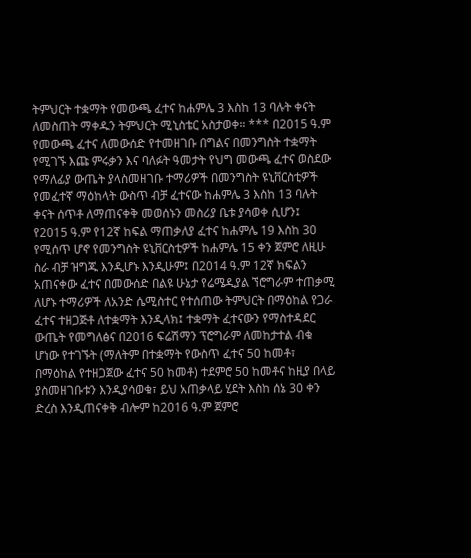ትምህርት ተቋማት የመውጫ ፈተና ከሐምሌ 3 እስከ 13 ባሉት ቀናት ለመስጠት ማቀዱን ትምህርት ሚኒስቴር አስታወቀ። *** በ2015 ዓ.ም የመውጫ ፈተና ለመውሰድ የተመዘገቡ በግልና በመንግስት ተቋማት የሚገኙ እጩ ምሩቃን እና ባለፉት ዓመታት የህግ መውጫ ፈተና ወስደው የማለፊያ ውጤት ያላስመዘገቡ ተማሪዎች በመንግስት ዩኒቨርስቲዎች የመፈተኛ ማዕከላት ውስጥ ብቻ ፈተናው ከሐምሌ 3 እስከ 13 ባሉት ቀናት ሰጥቶ ለማጠናቀቅ መወሰኑን መስሪያ ቤቱ ያሳወቀ ሲሆን፤ የ2015 ዓ.ም የ12ኛ ከፍል ማጠቃለያ ፈተና ከሐምሌ 19 እስከ 30 የሚሰጥ ሆኖ የመንግስት ዩኒቨርስቲዎች ከሐምሌ 15 ቀን ጀምሮ ለዚሁ ስራ ብቻ ዝግጁ እንዲሆኑ እንዲሁም፤ በ2014 ዓ.ም 12ኛ ክፍልን አጠናቀው ፈተና በመውሰድ በልዩ ሁኔታ የሬሜዲያል ኘሮግራም ተጠቃሚ ለሆኑ ተማሪዎች ለአንድ ሴሚስተር የተሰጠው ትምህርት በማዕከል የጋራ ፈተና ተዘጋጅቶ ለተቋማት እንዲላክ፤ ተቋማት ፈተናውን የማስተዳደር ውጤት የመግለፅና በ2016 ፍሬሽማን ፕሮግራም ለመከታተል ብቁ ሆነው የተገኙት (ማለትም በተቋማት የውስጥ ፈተና 50 ከመቶ፣ በማዕከል የተዘጋጀው ፈተና 50 ከመቶ) ተደምሮ 50 ከመቶና ከዚያ በላይ ያስመዘገቡቱን እንዲያሳወቁ፣ ይህ አጠቃላይ ሂደት እስከ ሰኔ 30 ቀን ድረስ እንዲጠናቀቅ ብሎም ከ2016 ዓ.ም ጀምሮ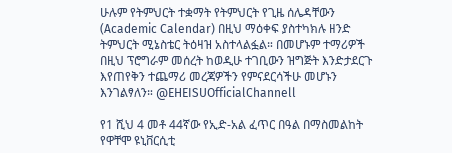ሁሉም የትምህርት ተቋማት የትምህርት የጊዜ ሰሌዳቸውን (Academic Calendar) በዚህ ማዕቀፍ ያስተካክሉ ዘንድ ትምህርት ሚኔስቴር ትዕዛዝ አስተላልፏል። በመሆኑም ተማሪዎች በዚህ ፕሮግራም መሰረት ከወዲሁ ተገቢውን ዝግጅት እንድታደርጉ እየጠየቅን ተጨማሪ መረጃዎችን የምናደርሳችሁ መሆኑን እንገልፃለን። @EHEISUOfficialChannell

የ1 ሺህ 4 መቶ 44ኛው የኢድ-አል ፈጥር በዓል በማስመልከት የዋቸሞ ዩኒቨርሲቲ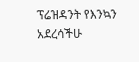ፕሬዝዳንት የእንኳን  አደረሳችሁ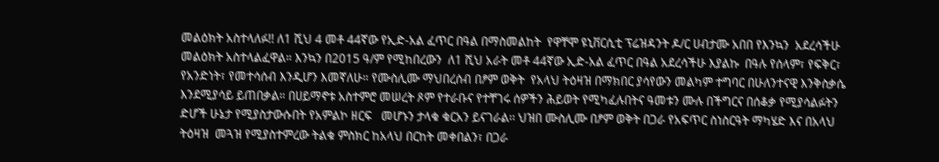መልዕክት አስተላለፉ!! ለ1 ሺህ 4 መቶ 44ኛው የኢድ-አል ፈጥር በዓል በማስመልከት  የዋቸሞ ዩኒቨርሲቲ ፕሬዝዳንት ዶ/ር ሀብታሙ አበበ የእንኳን  አደረሳችሁ መልዕክት አስተላልፈዋል። እንኳን በ2015 ዓ/ም የሚከበረውን  ለ1 ሺህ አራት መቶ 44ኛው ኢድ-አል ፈጥር በዓል አደረሳችሁ እያልኩ  በዓሉ የሰላም፣ የፍቅር፣ የአንድነት፣ የመተሳሰብ እንዲሆን እመኛለሁ። የሙስሊሙ ማህበረሰብ በፆም ወቅት  የአላህ ትዕዛዝ በማክበር ያሳየውን መልካም ተግባር በሁለንተናዊ እንቅስቃሴ እንደሚያሳይ ይጠበቃል። በሀይማኖቱ አስተምሮ መሠረት ጾም የተራቡና የተቸገሩ ሰዎችን ሕይወት የሚካፈሉበትና ዓመቱን ሙሉ በችግርና በሰቆቃ የሚያሳልፉትን ድሆች ሁኔታ የሚያስታውሱበት የአምልኮ ዘርፍ   መሆኑን ታላቁ ቁርአን ይናገራል፡፡ ህዝበ ሙስሊሙ በፆም ወቅት በጋራ የአፍጥር ስነስርዓት ማካሄድ እና በአላህ ትዕዛዝ  መጓዝ የሚያስተምረው ትልቁ ምስክር ከአላህ በርከት መቀበልን፣ በጋራ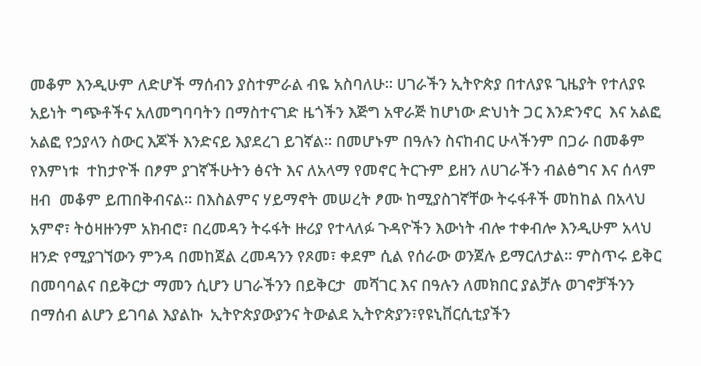መቆም እንዲሁም ለድሆች ማሰብን ያስተምራል ብዬ አስባለሁ። ሀገራችን ኢትዮጵያ በተለያዩ ጊዜያት የተለያዩ አይነት ግጭቶችና አለመግባባትን በማስተናገድ ዜጎችን እጅግ አዋራጅ ከሆነው ድህነት ጋር እንድንኖር  እና አልፎ አልፎ የኃያላን ስውር እጆች እንድናይ እያደረገ ይገኛል። በመሆኑም በዓሉን ስናከብር ሁላችንም በጋራ በመቆም የእምነቱ  ተከታዮች በፆም ያገኛችሁትን ፅናት እና ለአላማ የመኖር ትርጉም ይዘን ለሀገራችን ብልፅግና እና ሰላም ዘብ  መቆም ይጠበቅብናል። በእስልምና ሃይማኖት መሠረት ፆሙ ከሚያስገኛቸው ትሩፋቶች መከከል በአላህ አምኖ፣ ትዕዛዙንም አክብሮ፣ በረመዳን ትሩፋት ዙሪያ የተላለፉ ጉዳዮችን እውነት ብሎ ተቀብሎ እንዲሁም አላህ ዘንድ የሚያገኘውን ምንዳ በመከጀል ረመዳንን የጾመ፣ ቀደም ሲል የሰራው ወንጀሉ ይማርለታል፡፡ ምስጥሩ ይቅር በመባባልና በይቅርታ ማመን ሲሆን ሀገራችንን በይቅርታ  መሻገር እና በዓሉን ለመክበር ያልቻሉ ወገኖቻችንን በማሰብ ልሆን ይገባል እያልኩ  ኢትዮጵያውያንና ትውልደ ኢትዮጵያን፣የዩኒቨርሲቲያችን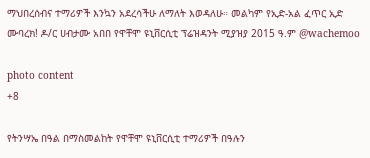ማህበረሰብና ተማሪዎች እንኳን አደረሳችሁ ለማለት እወዳለሁ። መልካም የኢድ-አል ፈጥር ኢድ ሙባረክ! ዶ/ር ሀብታሙ አበበ የዋቸሞ ዩኒቨርሲቲ ፕሬዝዳንት ሚያዝያ 2015 ዓ.ም @wachemoo

photo content
+8

የትንሣኤ በዓል በማስመልከት የዋቸሞ ዩኒቨርሲቲ ተማሪዎች በዓሉን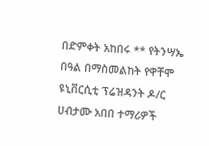በድምቀት አከበሩ ** የትንሣኤ በዓል በማስመልከት የዋቸሞ ዩኒቨርሲቲ ፕሬዝዳንት ዶ/ር ሀብታሙ አበበ ተማሪዎች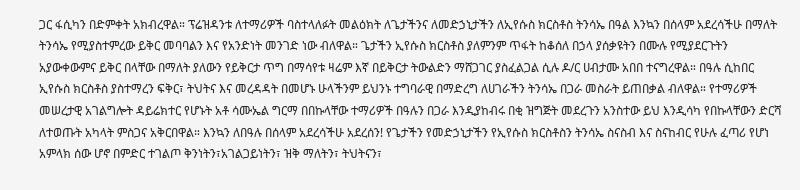ጋር ፋሲካን በድምቀት አክብረዋል። ፕሬዝዳንቱ ለተማሪዎች ባስተላለፉት መልዕክት ለጌታችንና ለመድኃኒታችን ለኢየሱስ ክርስቶስ ትንሳኤ በዓል እንኳን በሰላም አደረሳችሁ በማለት ትንሳኤ የሚያስተምረው ይቅር መባባልን እና የአንድነት መንገድ ነው ብለዋል። ጌታችን ኢየሱስ ክርስቶስ ያለምንም ጥፋት ከቆሰለ በኃላ ያሰቃዩትን በሙሉ የሚያደርጉትን አያውቀውምና ይቅር በላቸው በማለት ያለውን የይቅርታ ጥግ በማሳየቱ ዛሬም እኛ በይቅርታ ትውልድን ማሸጋገር ያስፈልጋል ሲሉ ዶ/ር ሀብታሙ አበበ ተናግረዋል። በዓሉ ሲከበር ኢየሱስ ክርስቶስ ያስተማረን ፍቅር፣ ትህትና እና መረዳዳት በመሆኑ ሁላችንም ይህንኑ ተግባራዊ በማድረግ ለሀገራችን ትንሳኤ በጋራ መስራት ይጠበቃል ብለዋል። የተማሪዎች መሠረታዊ አገልግሎት ዳይሬክተር የሆኑት አቶ ሳሙኤል ግርማ በበኩላቸው ተማሪዎች በዓሉን በጋራ እንዲያከብሩ በቂ ዝግጅት መደረጉን አንስተው ይህ እንዲሳካ የበኩላቸውን ድርሻ ለተወጡት አካላት ምስጋና አቅርበዋል። እንኳን ለበዓሉ በሰላም አደረሳችሁ አደረሰን! የጌታችን የመድኃኒታችን የኢየሱስ ክርስቶስን ትንሳኤ ስናስብ እና ስናከብር የሁሉ ፈጣሪ የሆነ አምላክ ሰው ሆኖ በምድር ተገልጦ ቅንነትን፣አገልጋይነትን፣ ዝቅ ማለትን፣ ትህትናን፣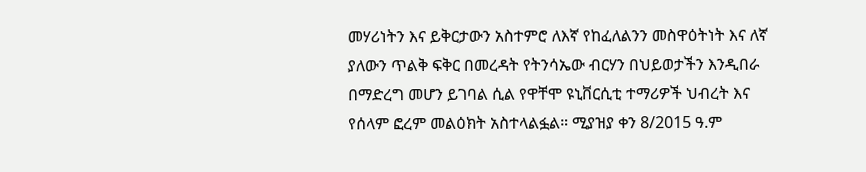መሃሪነትን እና ይቅርታውን አስተምሮ ለእኛ የከፈለልንን መስዋዕትነት እና ለኛ ያለውን ጥልቅ ፍቅር በመረዳት የትንሳኤው ብርሃን በህይወታችን እንዲበራ በማድረግ መሆን ይገባል ሲል የዋቸሞ ዩኒቨርሲቲ ተማሪዎች ህብረት እና የሰላም ፎረም መልዕክት አስተላልፏል። ሚያዝያ ቀን 8/2015 ዓ.ም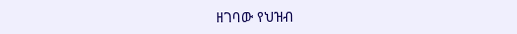ዘገባው የህዝብ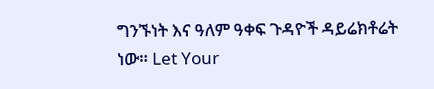ግንኙነት እና ዓለም ዓቀፍ ጉዳዮች ዳይሬክቶሬት ነው። Let Your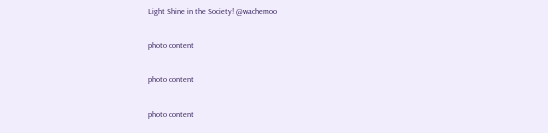Light Shine in the Society! @wachemoo

photo content

photo content

photo content